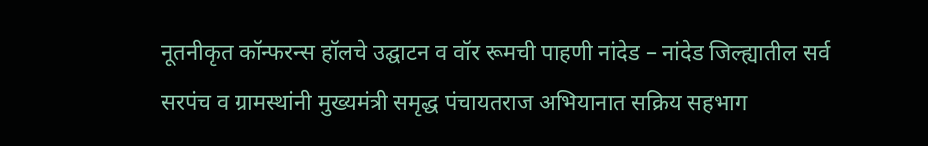नूतनीकृत कॉन्फरन्स हॉलचे उद्घाटन व वॉर रूमची पाहणी नांदेड – नांदेड जिल्ह्यातील सर्व सरपंच व ग्रामस्थांनी मुख्यमंत्री समृद्ध पंचायतराज अभियानात सक्रिय सहभाग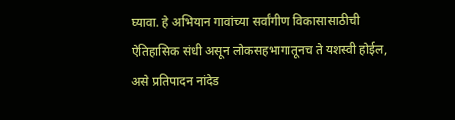घ्यावा. हे अभियान गावांच्या सर्वांगीण विकासासाठीची ऐतिहासिक संधी असून लोकसहभागातूनच ते यशस्वी होईल, असे प्रतिपादन नांदेड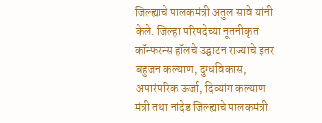जिल्ह्याचे पालकमंत्री अतुल सावे यांनी केले. जिल्हा परिषदेच्या नूतनीकृत कॉन्फरन्स हॉलचे उद्घाटन राज्याचे इतर बहुजन कल्याण, दुग्धविकास, अपारंपरिक ऊर्जा, दिव्यांग कल्याण मंत्री तथा नांदेड जिल्ह्याचे पालकमंत्री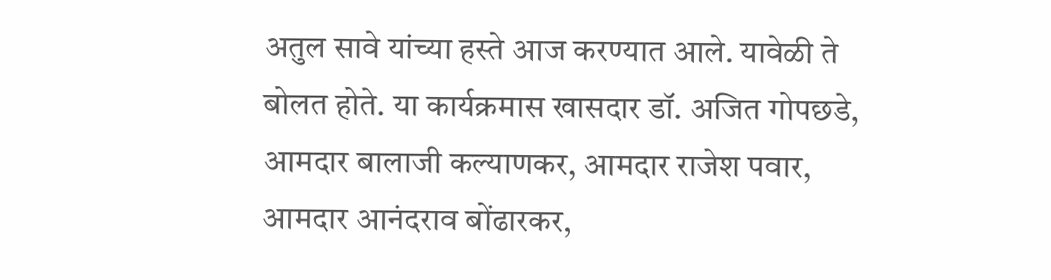अतुल सावे यांच्या हस्ते आज करण्यात आले. यावेळी ते बोलत होते. या कार्यक्रमास खासदार डॉ. अजित गोपछडे, आमदार बालाजी कल्याणकर, आमदार राजेश पवार, आमदार आनंदराव बोंढारकर,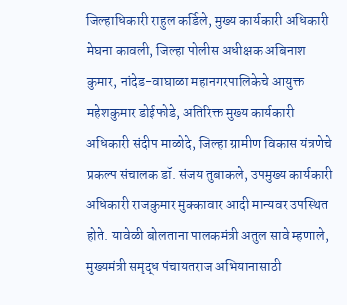जिल्हाधिकारी राहुल कर्डिले, मुख्य कार्यकारी अधिकारी मेघना कावली, जिल्हा पोलीस अधीक्षक अबिनाश कुमार, नांदेड-वाघाळा महानगरपालिकेचे आयुक्त महेशकुमार डोईफोडे, अतिरिक्त मुख्य कार्यकारी अधिकारी संदीप माळोदे, जिल्हा ग्रामीण विकास यंत्रणेचे प्रकल्प संचालक डॉ. संजय तुबाकले, उपमुख्य कार्यकारी अधिकारी राजकुमार मुक्कावार आदी मान्यवर उपस्थित होते. यावेळी बोलताना पालकमंत्री अतुल सावे म्हणाले, मुख्यमंत्री समृद्ध पंचायतराज अभियानासाठी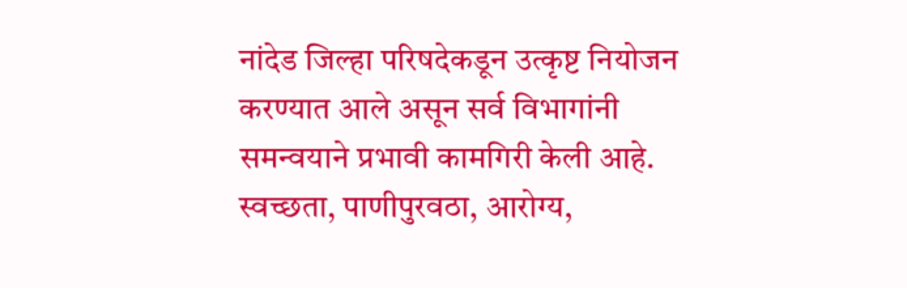नांदेड जिल्हा परिषदेकडून उत्कृष्ट नियोजन करण्यात आले असून सर्व विभागांनी समन्वयाने प्रभावी कामगिरी केली आहे. स्वच्छता, पाणीपुरवठा, आरोग्य,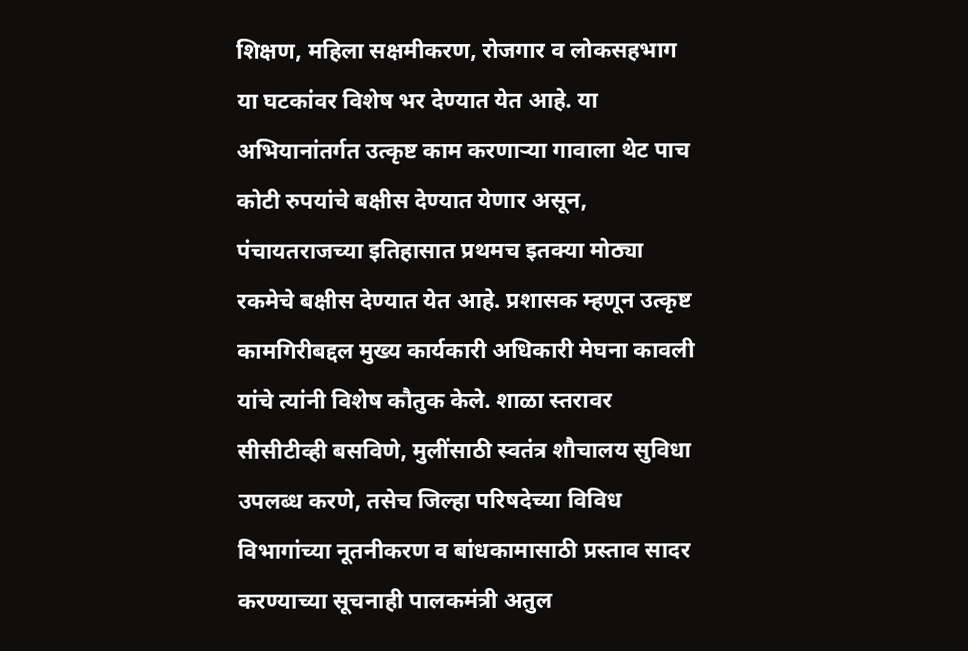शिक्षण, महिला सक्षमीकरण, रोजगार व लोकसहभाग या घटकांवर विशेष भर देण्यात येत आहे. या अभियानांतर्गत उत्कृष्ट काम करणाऱ्या गावाला थेट पाच कोटी रुपयांचे बक्षीस देण्यात येणार असून, पंचायतराजच्या इतिहासात प्रथमच इतक्या मोठ्या रकमेचे बक्षीस देण्यात येत आहे. प्रशासक म्हणून उत्कृष्ट कामगिरीबद्दल मुख्य कार्यकारी अधिकारी मेघना कावली यांचे त्यांनी विशेष कौतुक केले. शाळा स्तरावर सीसीटीव्ही बसविणे, मुलींसाठी स्वतंत्र शौचालय सुविधा उपलब्ध करणे, तसेच जिल्हा परिषदेच्या विविध विभागांच्या नूतनीकरण व बांधकामासाठी प्रस्ताव सादर करण्याच्या सूचनाही पालकमंत्री अतुल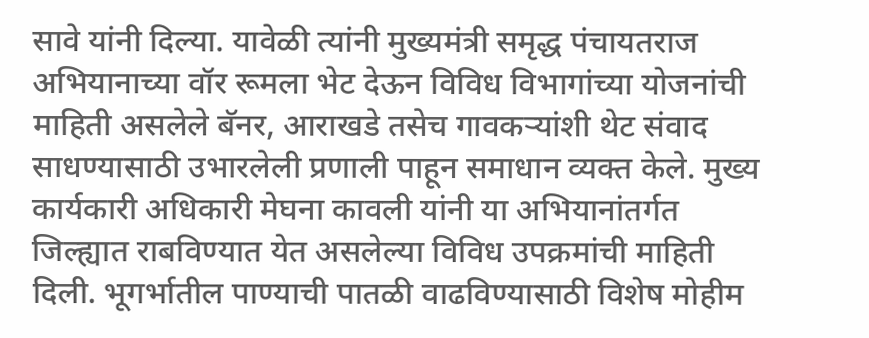सावे यांनी दिल्या. यावेळी त्यांनी मुख्यमंत्री समृद्ध पंचायतराज अभियानाच्या वॉर रूमला भेट देऊन विविध विभागांच्या योजनांची माहिती असलेले बॅनर, आराखडे तसेच गावकऱ्यांशी थेट संवाद साधण्यासाठी उभारलेली प्रणाली पाहून समाधान व्यक्त केले. मुख्य कार्यकारी अधिकारी मेघना कावली यांनी या अभियानांतर्गत जिल्ह्यात राबविण्यात येत असलेल्या विविध उपक्रमांची माहिती दिली. भूगर्भातील पाण्याची पातळी वाढविण्यासाठी विशेष मोहीम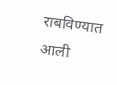राबविण्यात आली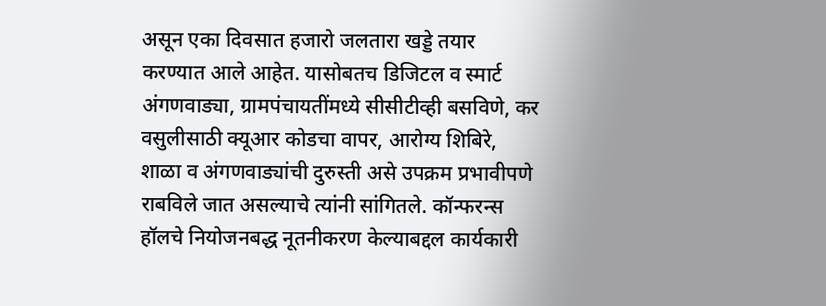असून एका दिवसात हजारो जलतारा खड्डे तयार करण्यात आले आहेत. यासोबतच डिजिटल व स्मार्ट अंगणवाड्या, ग्रामपंचायतींमध्ये सीसीटीव्ही बसविणे, कर वसुलीसाठी क्यूआर कोडचा वापर, आरोग्य शिबिरे, शाळा व अंगणवाड्यांची दुरुस्ती असे उपक्रम प्रभावीपणे राबविले जात असल्याचे त्यांनी सांगितले. कॉन्फरन्स हॉलचे नियोजनबद्ध नूतनीकरण केल्याबद्दल कार्यकारी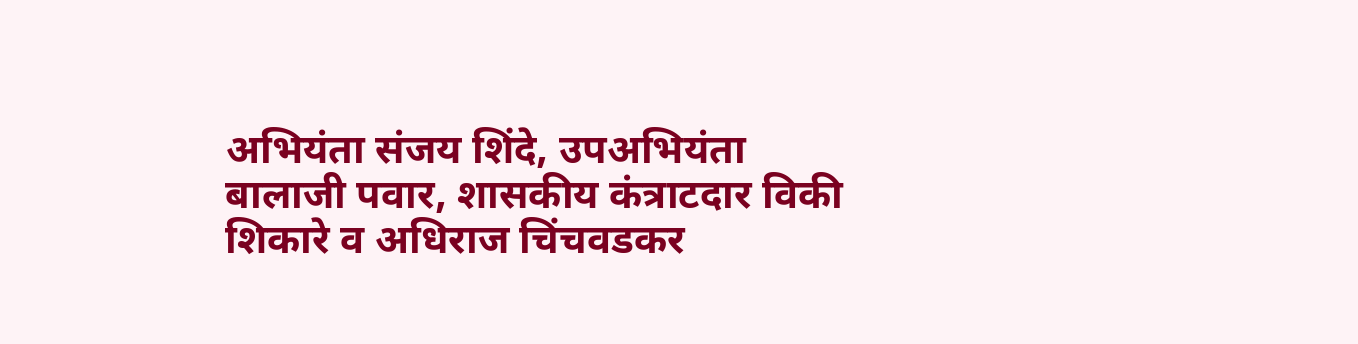अभियंता संजय शिंदे, उपअभियंता बालाजी पवार, शासकीय कंत्राटदार विकी शिकारे व अधिराज चिंचवडकर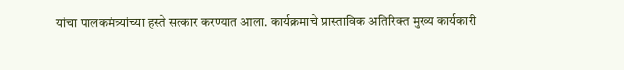यांचा पालकमंत्र्यांच्या हस्ते सत्कार करण्यात आला. कार्यक्रमाचे प्रास्ताविक अतिरिक्त मुख्य कार्यकारी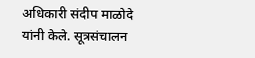अधिकारी संदीप माळोदे यांनी केले. सूत्रसंचालन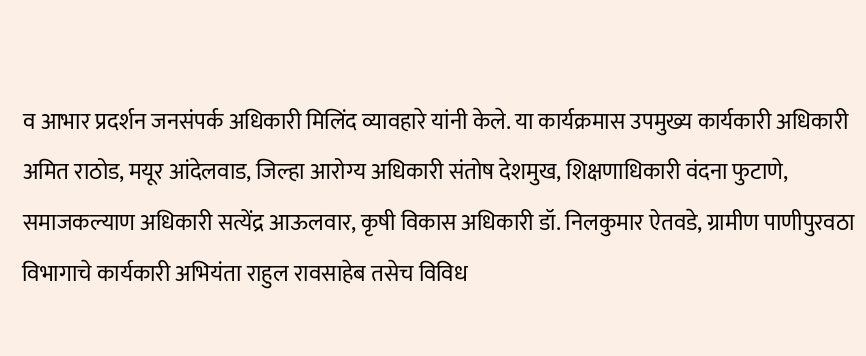व आभार प्रदर्शन जनसंपर्क अधिकारी मिलिंद व्यावहारे यांनी केले. या कार्यक्रमास उपमुख्य कार्यकारी अधिकारी अमित राठोड, मयूर आंदेलवाड, जिल्हा आरोग्य अधिकारी संतोष देशमुख, शिक्षणाधिकारी वंदना फुटाणे, समाजकल्याण अधिकारी सत्येंद्र आऊलवार, कृषी विकास अधिकारी डॉ. निलकुमार ऐतवडे, ग्रामीण पाणीपुरवठा विभागाचे कार्यकारी अभियंता राहुल रावसाहेब तसेच विविध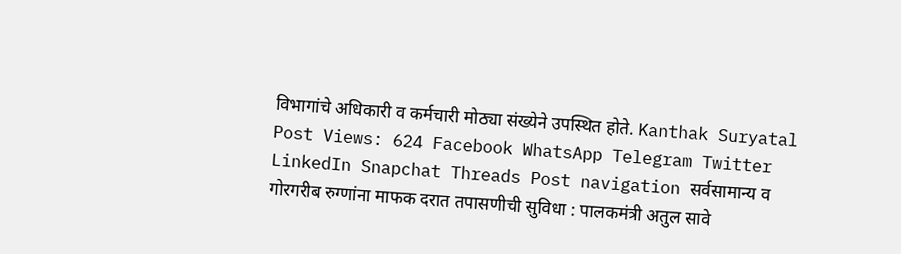विभागांचे अधिकारी व कर्मचारी मोठ्या संख्येने उपस्थित होते. Kanthak Suryatal Post Views: 624 Facebook WhatsApp Telegram Twitter LinkedIn Snapchat Threads Post navigation सर्वसामान्य व गोरगरीब रुग्णांना माफक दरात तपासणीची सुविधा : पालकमंत्री अतुल सावे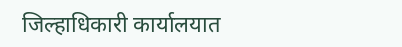जिल्हाधिकारी कार्यालयात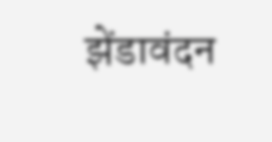झेंडावंदन